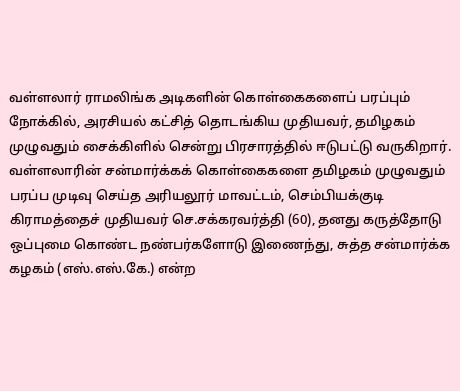வள்ளலார் ராமலிங்க அடிகளின் கொள்கைகளைப் பரப்பும் நோக்கில், அரசியல் கட்சித் தொடங்கிய முதியவர், தமிழகம் முழுவதும் சைக்கிளில் சென்று பிரசாரத்தில் ஈடுபட்டு வருகிறார்.
வள்ளலாரின் சன்மார்க்கக் கொள்கைகளை தமிழகம் முழுவதும் பரப்ப முடிவு செய்த அரியலூர் மாவட்டம், செம்பியக்குடி கிராமத்தைச் முதியவர் செ.சக்கரவர்த்தி (60), தனது கருத்தோடு ஒப்புமை கொண்ட நண்பர்களோடு இணைந்து, சுத்த சன்மார்க்க கழகம் (எஸ்.எஸ்.கே.) என்ற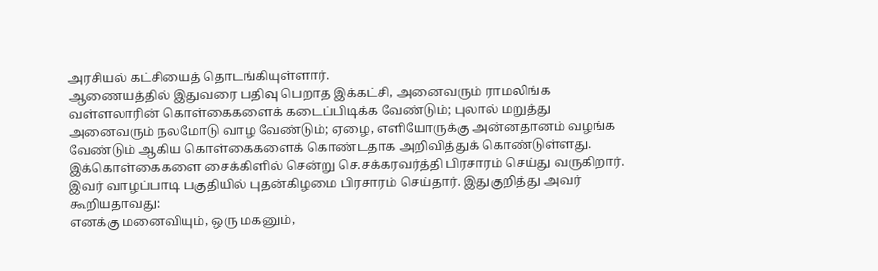அரசியல் கட்சியைத் தொடங்கியுள்ளார்.
ஆணையத்தில் இதுவரை பதிவு பெறாத இக்கட்சி, அனைவரும் ராமலிங்க வள்ளலாரின் கொள்கைகளைக் கடைப்பிடிக்க வேண்டும்; புலால் மறுத்து அனைவரும் நலமோடு வாழ வேண்டும்; ஏழை, எளியோருக்கு அன்னதானம் வழங்க வேண்டும் ஆகிய கொள்கைகளைக் கொண்டதாக அறிவித்துக் கொண்டுள்ளது.
இக்கொள்கைகளை சைக்கிளில் சென்று செ.சக்கரவர்த்தி பிரசாரம் செய்து வருகிறார். இவர் வாழப்பாடி பகுதியில் புதன்கிழமை பிரசாரம் செய்தார். இதுகுறித்து அவர் கூறியதாவது:
எனக்கு மனைவியும், ஒரு மகனும்,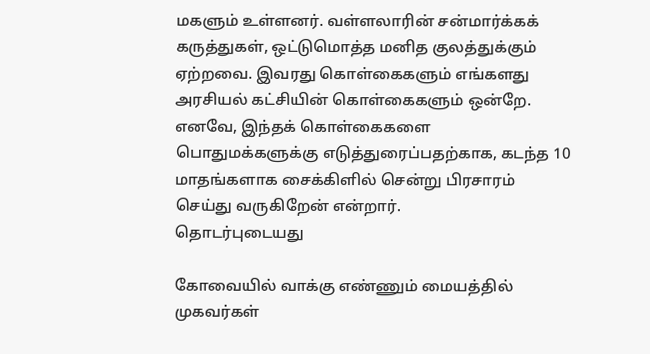மகளும் உள்ளனர். வள்ளலாரின் சன்மார்க்கக் கருத்துகள், ஒட்டுமொத்த மனித குலத்துக்கும் ஏற்றவை. இவரது கொள்கைகளும் எங்களது அரசியல் கட்சியின் கொள்கைகளும் ஒன்றே. எனவே, இந்தக் கொள்கைகளை பொதுமக்களுக்கு எடுத்துரைப்பதற்காக, கடந்த 10 மாதங்களாக சைக்கிளில் சென்று பிரசாரம் செய்து வருகிறேன் என்றார்.
தொடர்புடையது

கோவையில் வாக்கு எண்ணும் மையத்தில் முகவர்கள்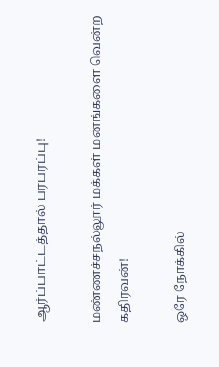ஆர்ப்பாட்டத்தால் பரபரப்பு!

மண்ணச்சநல்லூர் மக்கள் மனங்களை வென்ற கதிரவன்!

ஒரே நோக்கில்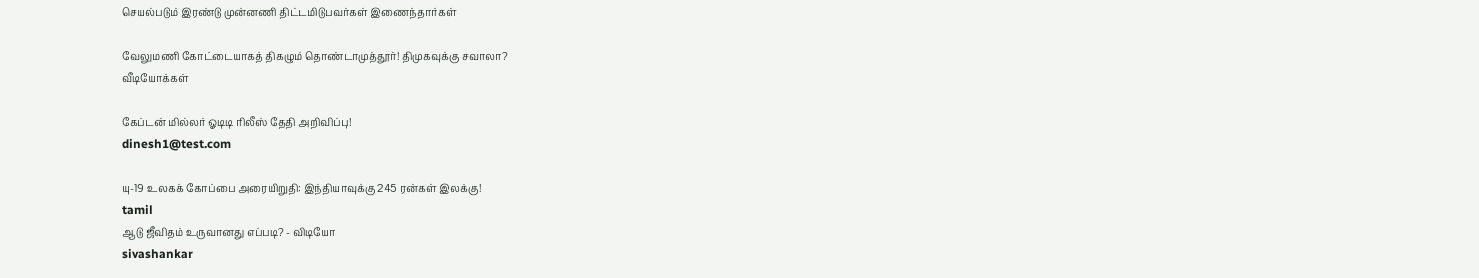செயல்படும் இரண்டு முன்னணி திட்டமிடுபவர்கள் இணைந்தார்கள்

வேலுமணி கோட்டையாகத் திகழும் தொண்டாமுத்தூர்! திமுகவுக்கு சவாலா?
வீடியோக்கள்

கேப்டன் மில்லர் ஓடிடி ரிலீஸ் தேதி அறிவிப்பு!
dinesh1@test.com

யு-19 உலகக் கோப்பை அரையிறுதி: இந்தியாவுக்கு 245 ரன்கள் இலக்கு!
tamil
ஆடு ஜீவிதம் உருவானது எப்படி? - விடியோ
sivashankar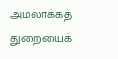அமலாக்கத் துறையைக்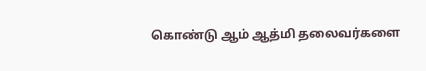கொண்டு ஆம் ஆத்மி தலைவர்களை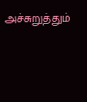அச்சுறுத்தும்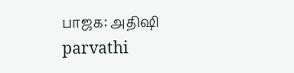பாஜக: அதிஷி
parvathi